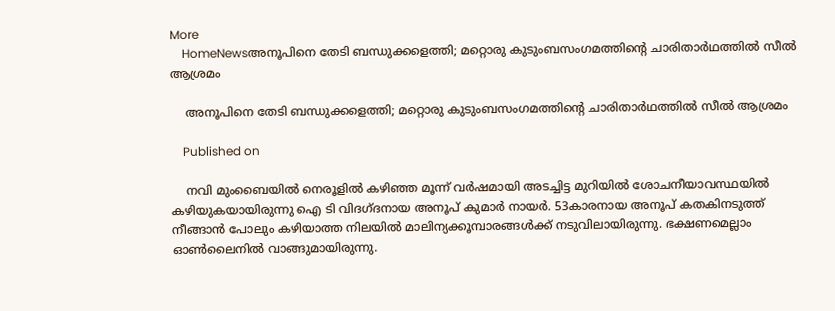More
    HomeNewsഅനൂപിനെ തേടി ബന്ധുക്കളെത്തി; മറ്റൊരു കുടുംബസംഗമത്തിന്റെ ചാരിതാർഥത്തിൽ സീൽ ആശ്രമം

    അനൂപിനെ തേടി ബന്ധുക്കളെത്തി; മറ്റൊരു കുടുംബസംഗമത്തിന്റെ ചാരിതാർഥത്തിൽ സീൽ ആശ്രമം

    Published on

    നവി മുംബൈയിൽ നെരൂളിൽ കഴിഞ്ഞ മൂന്ന് വർഷമായി അടച്ചിട്ട മുറിയിൽ ശോചനീയാവസ്ഥയിൽ കഴിയുകയായിരുന്നു ഐ ടി വിദഗ്ദനായ അനൂപ് കുമാർ നായർ. 53കാരനായ അനൂപ് കതകിനടുത്ത് നീങ്ങാൻ പോലും കഴിയാത്ത നിലയിൽ മാലിന്യക്കൂമ്പാരങ്ങൾക്ക് നടുവിലായിരുന്നു. ഭക്ഷണമെല്ലാം ഓൺലൈനിൽ വാങ്ങുമായിരുന്നു.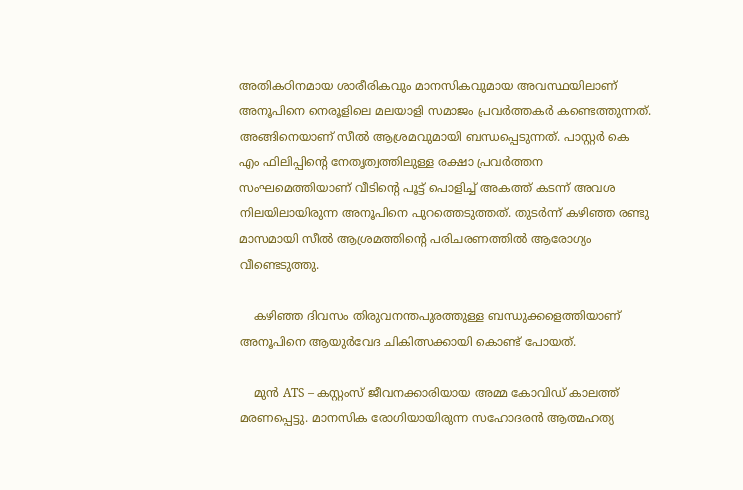അതികഠിനമായ ശാരീരികവും മാനസികവുമായ അവസ്ഥയിലാണ് അനൂപിനെ നെരൂളിലെ മലയാളി സമാജം പ്രവർത്തകർ കണ്ടെത്തുന്നത്. അങ്ങിനെയാണ് സീൽ ആശ്രമവുമായി ബന്ധപ്പെടുന്നത്. പാസ്റ്റർ കെ എം ഫിലിപ്പിന്റെ നേതൃത്വത്തിലുള്ള രക്ഷാ പ്രവർത്തന സംഘമെത്തിയാണ് വീടിന്റെ പൂട്ട് പൊളിച്ച് അകത്ത് കടന്ന് അവശ നിലയിലായിരുന്ന അനൂപിനെ പുറത്തെടുത്തത്. തുടർന്ന് കഴിഞ്ഞ രണ്ടു മാസമായി സീൽ ആശ്രമത്തിന്റെ പരിചരണത്തിൽ ആരോഗ്യം വീണ്ടെടുത്തു.

    കഴിഞ്ഞ ദിവസം തിരുവനന്തപുരത്തുള്ള ബന്ധുക്കളെത്തിയാണ് അനൂപിനെ ആയുർവേദ ചികിത്സക്കായി കൊണ്ട് പോയത്.

    മുൻ ATS – കസ്റ്റംസ് ജീവനക്കാരിയായ അമ്മ കോവിഡ് കാലത്ത് മരണപ്പെട്ടു. മാനസിക രോഗിയായിരുന്ന സഹോദരൻ ആത്മഹത്യ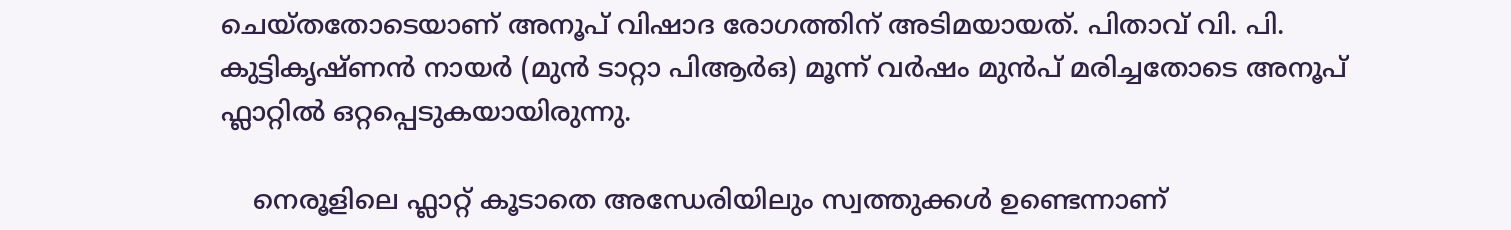ചെയ്തതോടെയാണ് അനൂപ് വിഷാദ രോഗത്തിന് അടിമയായത്. പിതാവ് വി. പി. കുട്ടികൃഷ്ണൻ നായർ (മുൻ ടാറ്റാ പിആർഒ) മൂന്ന് വർഷം മുൻപ് മരിച്ചതോടെ അനൂപ് ഫ്ലാറ്റിൽ ഒറ്റപ്പെടുകയായിരുന്നു.

    നെരൂളിലെ ഫ്ലാറ്റ് കൂടാതെ അന്ധേരിയിലും സ്വത്തുക്കൾ ഉണ്ടെന്നാണ്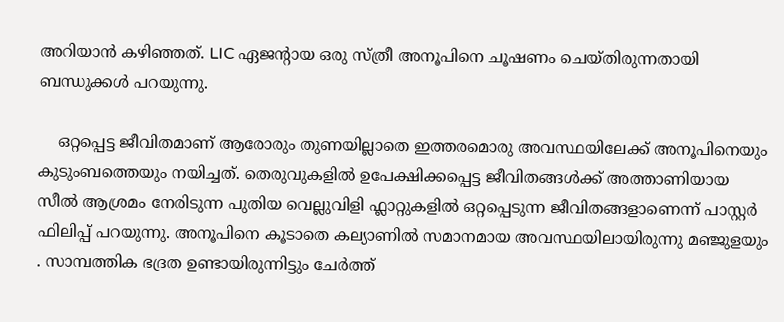അറിയാൻ കഴിഞ്ഞത്. LIC ഏജന്റായ ഒരു സ്ത്രീ അനൂപിനെ ചൂഷണം ചെയ്തിരുന്നതായി ബന്ധുക്കൾ പറയുന്നു.

    ഒറ്റപ്പെട്ട ജീവിതമാണ് ആരോരും തുണയില്ലാതെ ഇത്തരമൊരു അവസ്ഥയിലേക്ക് അനൂപിനെയും കുടുംബത്തെയും നയിച്ചത്. തെരുവുകളിൽ ഉപേക്ഷിക്കപ്പെട്ട ജീവിതങ്ങൾക്ക് അത്താണിയായ സീൽ ആശ്രമം നേരിടുന്ന പുതിയ വെല്ലുവിളി ഫ്ലാറ്റുകളിൽ ഒറ്റപ്പെടുന്ന ജീവിതങ്ങളാണെന്ന് പാസ്റ്റർ ഫിലിപ്പ് പറയുന്നു. അനൂപിനെ കൂടാതെ കല്യാണിൽ സമാനമായ അവസ്ഥയിലായിരുന്നു മഞ്ജുളയും . സാമ്പത്തിക ഭദ്രത ഉണ്ടായിരുന്നിട്ടും ചേർത്ത്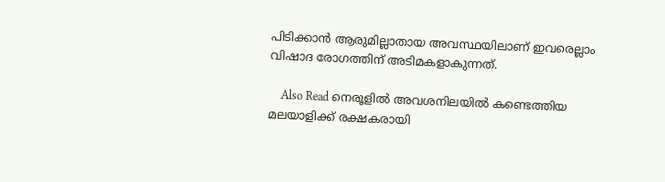പിടിക്കാൻ ആരുമില്ലാതായ അവസ്ഥയിലാണ് ഇവരെല്ലാം വിഷാദ രോഗത്തിന് അടിമകളാകുന്നത്.

    Also Read നെരൂളിൽ അവശനിലയിൽ കണ്ടെത്തിയ മലയാളിക്ക് രക്ഷകരായി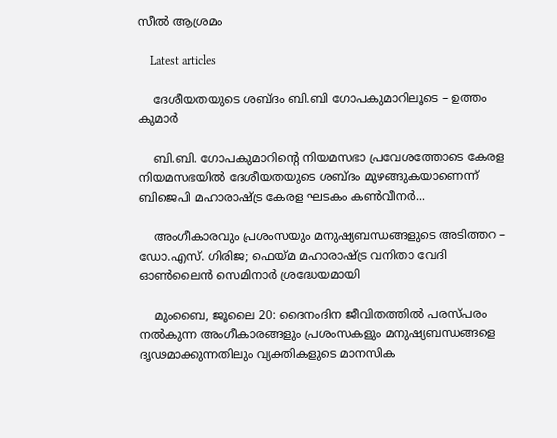സീൽ ആശ്രമം

    Latest articles

    ദേശീയതയുടെ ശബ്ദം ബി.ബി ഗോപകുമാറിലൂടെ – ഉത്തം കുമാർ

    ബി.ബി. ഗോപകുമാറിൻ്റെ നിയമസഭാ പ്രവേശത്തോടെ കേരള നിയമസഭയിൽ ദേശീയതയുടെ ശബ്ദം മുഴങ്ങുകയാണെന്ന് ബിജെപി മഹാരാഷ്ട്ര കേരള ഘടകം കൺവീനർ...

    അംഗീകാരവും പ്രശംസയും മനുഷ്യബന്ധങ്ങളുടെ അടിത്തറ – ഡോ.എസ്. ഗിരിജ; ഫെയ്മ മഹാരാഷ്ട്ര വനിതാ വേദി ഓൺലൈൻ സെമിനാർ ശ്രദ്ധേയമായി

    മുംബൈ, ജൂലൈ 20: ദൈനംദിന ജീവിതത്തിൽ പരസ്പരം നൽകുന്ന അംഗീകാരങ്ങളും പ്രശംസകളും മനുഷ്യബന്ധങ്ങളെ ദൃഢമാക്കുന്നതിലും വ്യക്തികളുടെ മാനസിക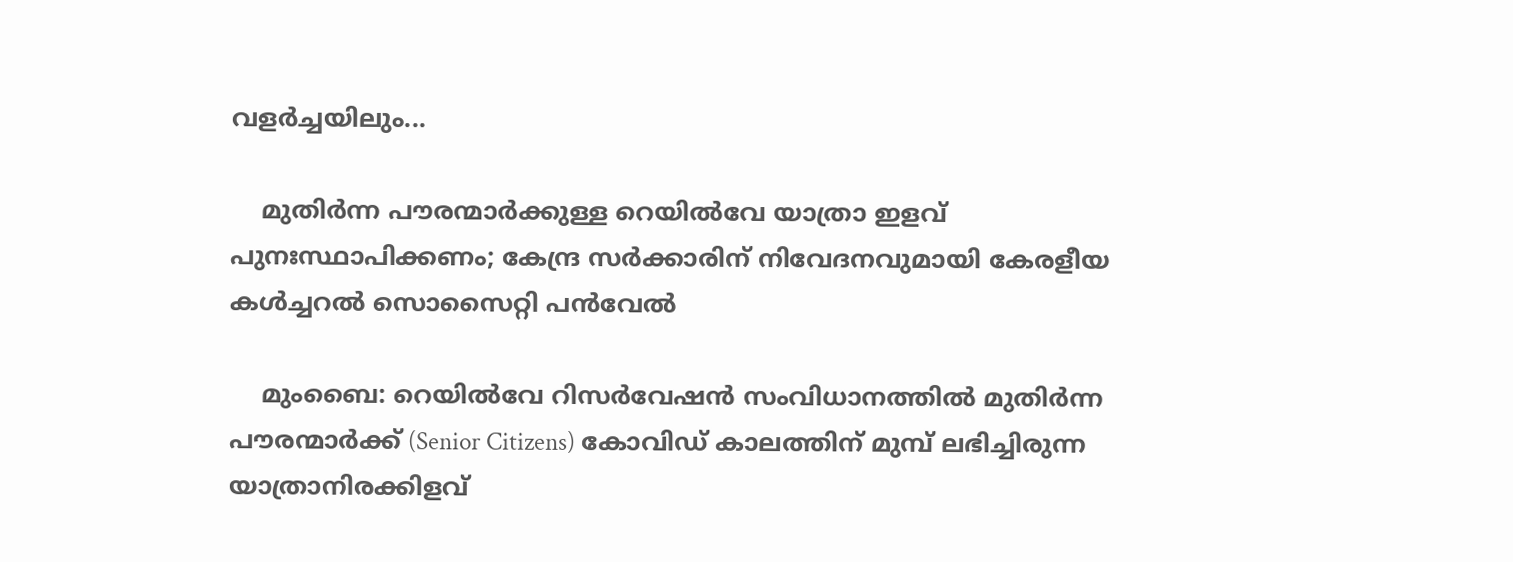വളർച്ചയിലും...

    മുതിർന്ന പൗരന്മാർക്കുള്ള റെയിൽവേ യാത്രാ ഇളവ് പുനഃസ്ഥാപിക്കണം; കേന്ദ്ര സർക്കാരിന് നിവേദനവുമായി കേരളീയ കൾച്ചറൽ സൊസൈറ്റി പൻവേൽ

    മുംബൈ: റെയിൽവേ റിസർവേഷൻ സംവിധാനത്തിൽ മുതിർന്ന പൗരന്മാർക്ക് (Senior Citizens) കോവിഡ് കാലത്തിന് മുമ്പ് ലഭിച്ചിരുന്ന യാത്രാനിരക്കിളവ്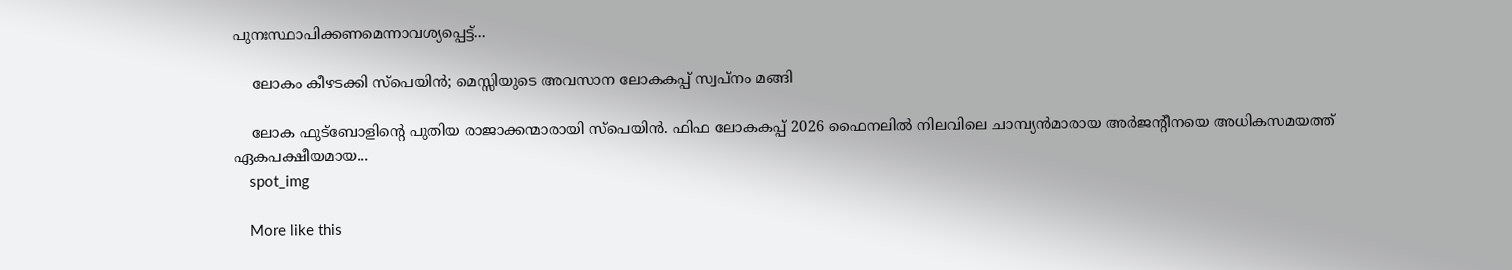പുനഃസ്ഥാപിക്കണമെന്നാവശ്യപ്പെട്ട്...

    ലോകം കീഴടക്കി സ്പെയിൻ; മെസ്സിയുടെ അവസാന ലോകകപ്പ് സ്വപ്നം മങ്ങി

    ലോക ഫുട്ബോളിന്റെ പുതിയ രാജാക്കന്മാരായി സ്പെയിൻ. ഫിഫ ലോകകപ്പ് 2026 ഫൈനലിൽ നിലവിലെ ചാമ്പ്യൻമാരായ അർജന്റീനയെ അധികസമയത്ത് ഏകപക്ഷീയമായ...
    spot_img

    More like this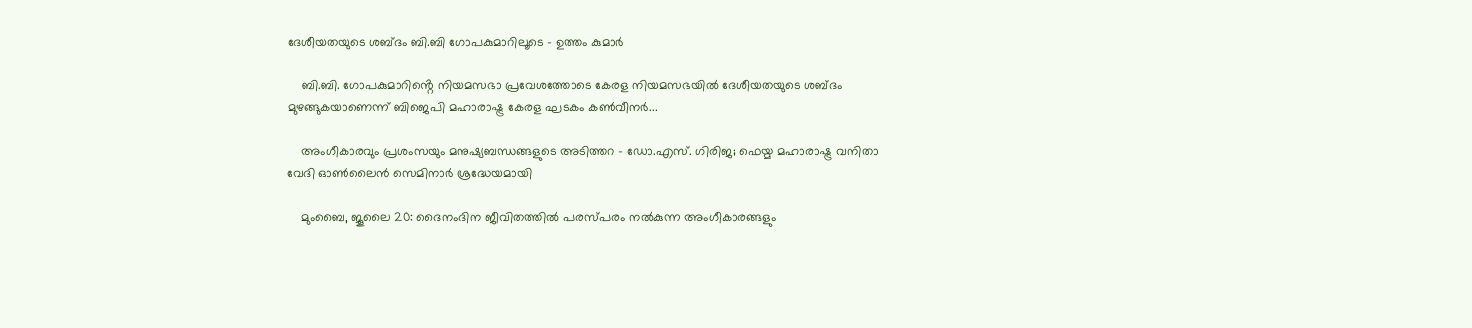ദേശീയതയുടെ ശബ്ദം ബി.ബി ഗോപകുമാറിലൂടെ – ഉത്തം കുമാർ

    ബി.ബി. ഗോപകുമാറിൻ്റെ നിയമസഭാ പ്രവേശത്തോടെ കേരള നിയമസഭയിൽ ദേശീയതയുടെ ശബ്ദം മുഴങ്ങുകയാണെന്ന് ബിജെപി മഹാരാഷ്ട്ര കേരള ഘടകം കൺവീനർ...

    അംഗീകാരവും പ്രശംസയും മനുഷ്യബന്ധങ്ങളുടെ അടിത്തറ – ഡോ.എസ്. ഗിരിജ; ഫെയ്മ മഹാരാഷ്ട്ര വനിതാ വേദി ഓൺലൈൻ സെമിനാർ ശ്രദ്ധേയമായി

    മുംബൈ, ജൂലൈ 20: ദൈനംദിന ജീവിതത്തിൽ പരസ്പരം നൽകുന്ന അംഗീകാരങ്ങളും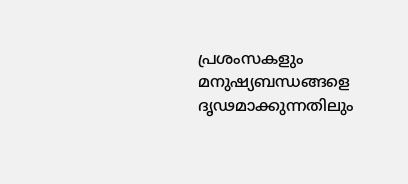പ്രശംസകളും മനുഷ്യബന്ധങ്ങളെ ദൃഢമാക്കുന്നതിലും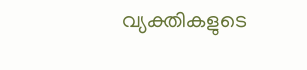വ്യക്തികളുടെ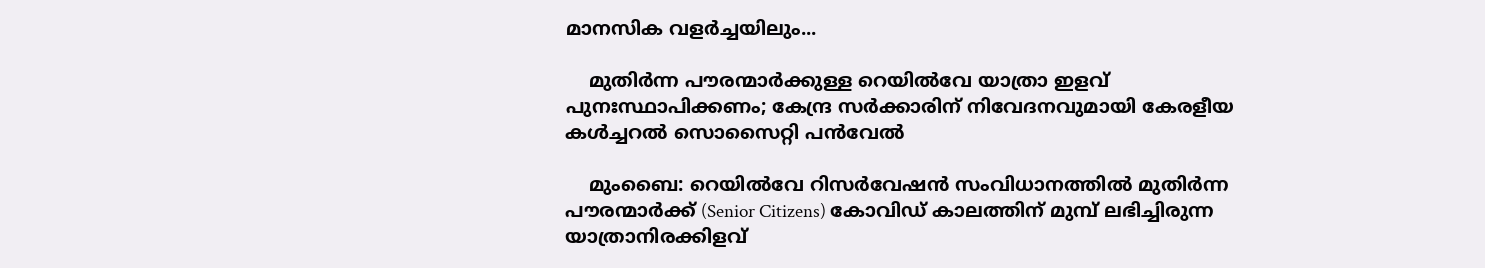മാനസിക വളർച്ചയിലും...

    മുതിർന്ന പൗരന്മാർക്കുള്ള റെയിൽവേ യാത്രാ ഇളവ് പുനഃസ്ഥാപിക്കണം; കേന്ദ്ര സർക്കാരിന് നിവേദനവുമായി കേരളീയ കൾച്ചറൽ സൊസൈറ്റി പൻവേൽ

    മുംബൈ: റെയിൽവേ റിസർവേഷൻ സംവിധാനത്തിൽ മുതിർന്ന പൗരന്മാർക്ക് (Senior Citizens) കോവിഡ് കാലത്തിന് മുമ്പ് ലഭിച്ചിരുന്ന യാത്രാനിരക്കിളവ്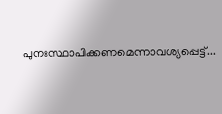പുനഃസ്ഥാപിക്കണമെന്നാവശ്യപ്പെട്ട്...